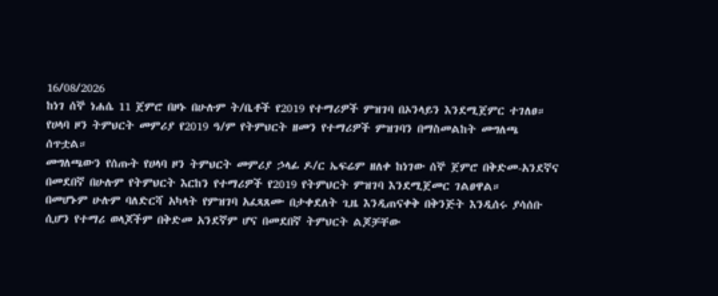16/08/2026
ከነገ ሰኞ ነሐሴ 11 ጀምሮ በዞኑ በሁሉም ት/ቤቶች የ2019 የተማሪዎች ምዝገባ በኦንላይን እንደሚጀምር ተገለፀ።
የሀላባ ዞን ትምህርት መምሪያ የ2019 ዓ/ም የትምህርት ዘመን የተማሪዎች ምዝገባን በማስመልከት መግለጫ ሰጥቷል።
መግለጫውን የሰጡት የሀላባ ዞን ትምህርት መምሪያ ኃላፊ ዶ/ር ኤፍሬም ዘለቀ ከነገው ሰኞ ጀምሮ በቅድመ-አንደኛና በመደበኛ በሁሉም የትምህርት እርከን የተማሪዎች የ2019 የትምህርት ምዝገባ እንደሚጀመር ገልፀዋል።
በመሆኑም ሁሉም ባለድርሻ አካላት የምዝገባ አፈጻጸሙ በታቀደለት ጊዜ እንዲጠናቀቅ በቅንጅት እንዲሰሩ ያሳሰቡ ሲሆን የተማሪ ወላጆችም በቅድመ አንደኛም ሆና በመደበኛ ትምህርት ልጆቻቸው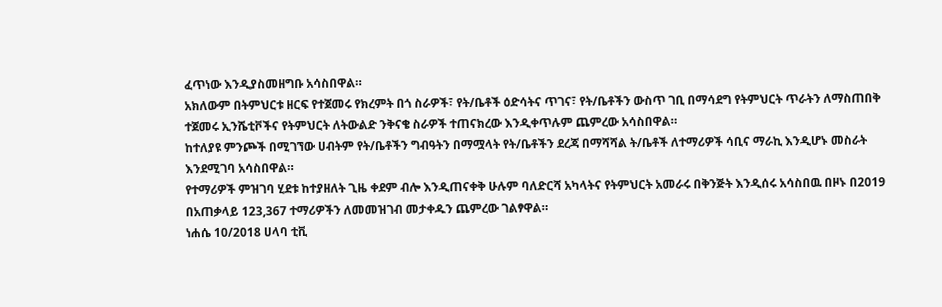ፈጥነው እንዲያስመዘግቡ አሳስበዋል።
አክለውም በትምህርቱ ዘርፍ የተጀመሩ የክረምት በጎ ስራዎች፣ የት/ቤቶች ዕድሳትና ጥገና፣ የት/ቤቶችን ውስጥ ገቢ በማሳደግ የትምህርት ጥራትን ለማስጠበቅ ተጀመሩ ኢንሼቲቮችና የትምህርት ለትውልድ ንቅናቄ ስራዎች ተጠናክረው እንዲቀጥሉም ጨምረው አሳስበዋል።
ከተለያዩ ምንጮች በሚገኘው ሀብትም የት/ቤቶችን ግብዓትን በማሟላት የት/ቤቶችን ደረጃ በማሻሻል ት/ቤቶች ለተማሪዎች ሳቢና ማራኪ እንዲሆኑ መስራት እንደሚገባ አሳስበዋል።
የተማሪዎች ምዝገባ ሂደቱ ከተያዘለት ጊዜ ቀደም ብሎ እንዲጠናቀቅ ሁሉም ባለድርሻ አካላትና የትምህርት አመራሩ በቅንጅት እንዲሰሩ አሳስበዉ በዞኑ በ2019 በአጠቃላይ 123,367 ተማሪዎችን ለመመዝገብ መታቀዱን ጨምረው ገልፃዋል።
ነሐሴ 10/2018 ሀላባ ቲቪ